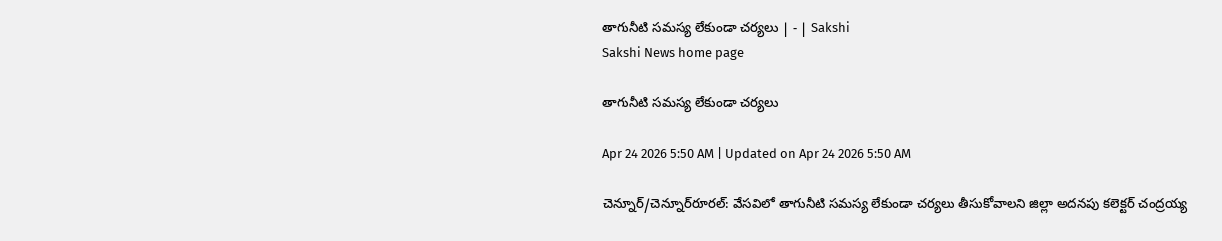తాగునీటి సమస్య లేకుండా చర్యలు | - | Sakshi
Sakshi News home page

తాగునీటి సమస్య లేకుండా చర్యలు

Apr 24 2026 5:50 AM | Updated on Apr 24 2026 5:50 AM

చెన్నూర్‌/చెన్నూర్‌రూరల్‌: వేసవిలో తాగునీటి సమస్య లేకుండా చర్యలు తీసుకోవాలని జిల్లా అదనపు కలెక్టర్‌ చంద్రయ్య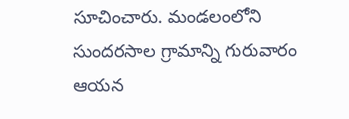సూచించారు. మండలంలోని సుందరసాల గ్రామాన్ని గురువారం ఆయన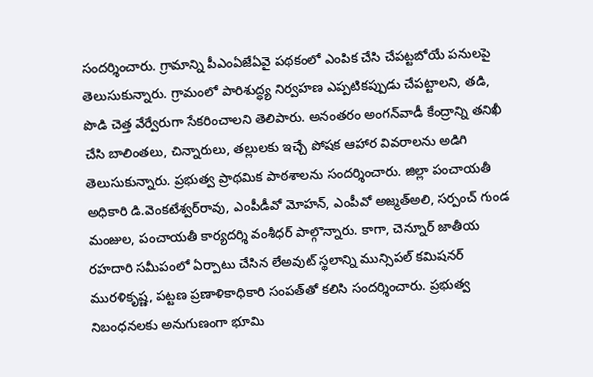సందర్శించారు. గ్రామాన్ని పీఎంఏజేఏవై పథకంలో ఎంపిక చేసి చేపట్టబోయే పనులపై తెలుసుకున్నారు. గ్రామంలో పారిశుద్ధ్య నిర్వహణ ఎప్పటికప్పుడు చేపట్టాలని, తడి, పొడి చెత్త వేర్వేరుగా సేకరించాలని తెలిపారు. అనంతరం అంగన్‌వాడీ కేంద్రాన్ని తనిఖీ చేసి బాలింతలు, చిన్నారులు, తల్లులకు ఇచ్చే పోషక ఆహార వివరాలను అడిగి తెలుసుకున్నారు. ప్రభుత్వ ప్రాథమిక పాఠశాలను సందర్శించారు. జిల్లా పంచాయతీ అధికారి డి.వెంకటేశ్వర్‌రావు, ఎంపీడీవో మోహన్‌, ఎంపీవో అజ్మత్‌అలి, సర్పంచ్‌ గుండ మంజుల, పంచాయతీ కార్యదర్శి వంశీధర్‌ పాల్గొన్నారు. కాగా, చెన్నూర్‌ జాతీయ రహదారి సమీపంలో ఏర్పాటు చేసిన లేఅవుట్‌ స్థలాన్ని మున్సిపల్‌ కమిషనర్‌ మురళికృష్ణ, పట్టణ ప్రణాళికాధికారి సంపత్‌తో కలిసి సందర్శించారు. ప్రభుత్వ నిబంధనలకు అనుగుణంగా భూమి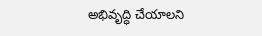అభివృద్ధి చేయాలని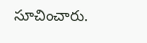సూచించారు.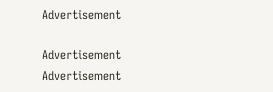Advertisement

Advertisement
Advertisement